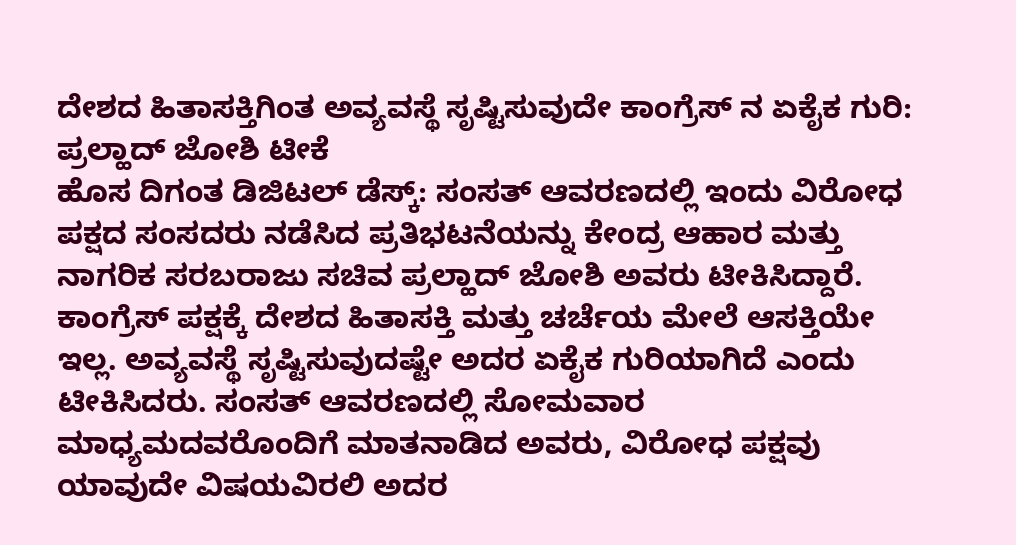ದೇಶದ ಹಿತಾಸಕ್ತಿಗಿಂತ ಅವ್ಯವಸ್ಥೆ ಸೃಷ್ಟಿಸುವುದೇ ಕಾಂಗ್ರೆಸ್ ನ ಏಕೈಕ ಗುರಿ: ಪ್ರಲ್ಹಾದ್ ಜೋಶಿ ಟೀಕೆ
ಹೊಸ ದಿಗಂತ ಡಿಜಿಟಲ್ ಡೆಸ್ಕ್: ಸಂಸತ್ ಆವರಣದಲ್ಲಿ ಇಂದು ವಿರೋಧ ಪಕ್ಷದ ಸಂಸದರು ನಡೆಸಿದ ಪ್ರತಿಭಟನೆಯನ್ನು ಕೇಂದ್ರ ಆಹಾರ ಮತ್ತು ನಾಗರಿಕ ಸರಬರಾಜು ಸಚಿವ ಪ್ರಲ್ಹಾದ್ ಜೋಶಿ ಅವರು ಟೀಕಿಸಿದ್ದಾರೆ. ಕಾಂಗ್ರೆಸ್ ಪಕ್ಷಕ್ಕೆ ದೇಶದ ಹಿತಾಸಕ್ತಿ ಮತ್ತು ಚರ್ಚೆಯ ಮೇಲೆ ಆಸಕ್ತಿಯೇ ಇಲ್ಲ. ಅವ್ಯವಸ್ಥೆ ಸೃಷ್ಟಿಸುವುದಷ್ಟೇ ಅದರ ಏಕೈಕ ಗುರಿಯಾಗಿದೆ ಎಂದು ಟೀಕಿಸಿದರು. ಸಂಸತ್ ಆವರಣದಲ್ಲಿ ಸೋಮವಾರ ಮಾಧ್ಯಮದವರೊಂದಿಗೆ ಮಾತನಾಡಿದ ಅವರು, ವಿರೋಧ ಪಕ್ಷವು ಯಾವುದೇ ವಿಷಯವಿರಲಿ ಅದರ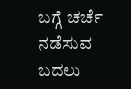ಬಗ್ಗೆ ಚರ್ಚೆ ನಡೆಸುವ ಬದಲು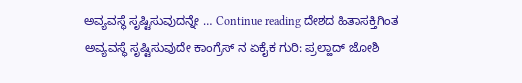ಅವ್ಯವಸ್ಥೆ ಸೃಷ್ಟಿಸುವುದನ್ನೇ … Continue reading ದೇಶದ ಹಿತಾಸಕ್ತಿಗಿಂತ ಅವ್ಯವಸ್ಥೆ ಸೃಷ್ಟಿಸುವುದೇ ಕಾಂಗ್ರೆಸ್ ನ ಏಕೈಕ ಗುರಿ: ಪ್ರಲ್ಹಾದ್ ಜೋಶಿ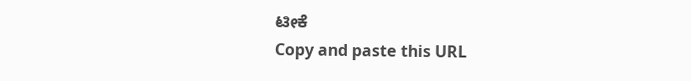ಟೀಕೆ
Copy and paste this URL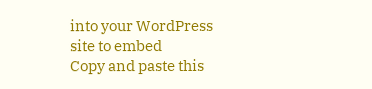into your WordPress site to embed
Copy and paste this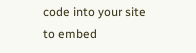code into your site to embed